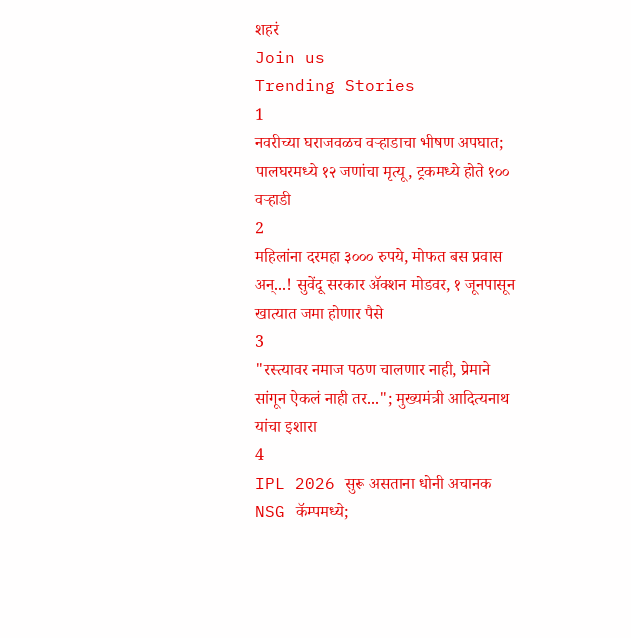शहरं
Join us
Trending Stories
1
नवरीच्या घराजवळच वऱ्हाडाचा भीषण अपघात; पालघरमध्ये १२ जणांचा मृत्यू, ट्रकमध्ये होते १०० वऱ्हाडी
2
महिलांना दरमहा ३००० रुपये, मोफत बस प्रवास अन्...! सुवेंदू सरकार ॲक्शन मोडवर, १ जूनपासून खात्यात जमा होणार पैसे
3
"रस्त्यावर नमाज पठण चालणार नाही, प्रेमाने सांगून ऐकलं नाही तर..."; मुख्यमंत्री आदित्यनाथ यांचा इशारा
4
IPL 2026 सुरू असताना धोनी अचानक NSG कॅम्पमध्ये;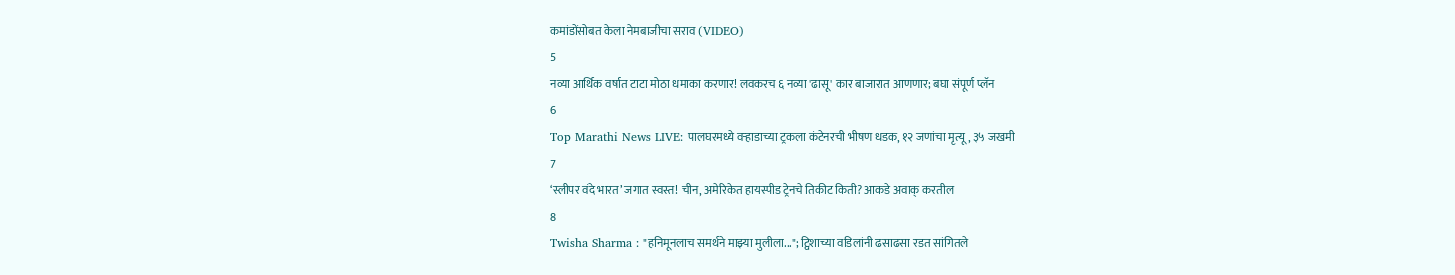कमांडोंसोबत केला नेमबाजीचा सराव (VIDEO)
5
नव्या आर्थिक वर्षात टाटा मोठा धमाका करणार! लवकरच ६ नव्या 'ढासू' कार बाजारात आणणार; बघा संपूर्ण प्लॅन
6
Top Marathi News LIVE: पालघरमध्ये वऱ्हाडाच्या ट्रकला कंटेनरची भीषण धडक, १२ जणांचा मृत्यू, ३५ जखमी
7
‘स्लीपर वंदे भारत’ जगात स्वस्त! चीन, अमेरिकेत हायस्पीड ट्रेनचे तिकीट किती? आकडे अवाक् करतील
8
Twisha Sharma : "हनिमूनलाच समर्थने माझ्या मुलीला..."; ट्विशाच्या वडिलांनी ढसाढसा रडत सांगितले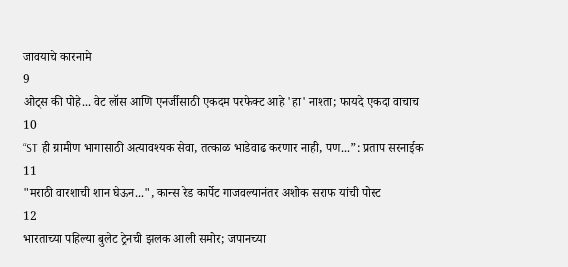जावयाचे कारनामे
9
ओट्स की पोहे... वेट लॉस आणि एनर्जीसाठी एकदम परफेक्ट आहे 'हा' नाश्ता; फायदे एकदा वाचाच
10
“ST ही ग्रामीण भागासाठी अत्यावश्यक सेवा, तत्काळ भाडेवाढ करणार नाही, पण...”: प्रताप सरनाईक
11
"मराठी वारशाची शान घेऊन...", कान्स रेड कार्पेट गाजवल्यानंतर अशोक सराफ यांची पोस्ट
12
भारताच्या पहिल्या बुलेट ट्रेनची झलक आली समोर; जपानच्या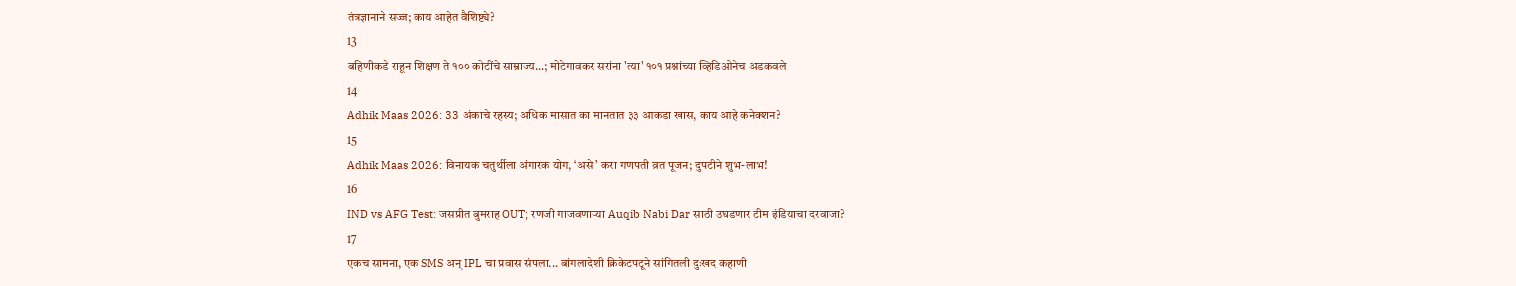तंत्रज्ञानाने सज्ज; काय आहेत वैशिष्ट्ये?
13
बहिणीकडे राहून शिक्षण ते १०० कोटींचे साम्राज्य...; मोटेगावकर सरांना 'त्या' १०१ प्रश्नांच्या व्हिडिओनेच अडकवले
14
Adhik Maas 2026: 33 अंकाचे रहस्य; अधिक मासात का मानतात ३३ आकडा खास, काय आहे कनेक्शन?
15
Adhik Maas 2026: विनायक चतुर्थीला अंगारक योग, ‘असे’ करा गणपती व्रत पूजन; दुपटीने शुभ-लाभ!
16
IND vs AFG Test: जसप्रीत बुमराह OUT; रणजी गाजवणाऱ्या Auqib Nabi Dar साठी उघडणार टीम इंडियाचा दरवाजा?
17
एकच सामना, एक SMS अन् IPL चा प्रवास संपला... बांगलादेशी क्रिकेटपटूने सांगितली दुःखद कहाणी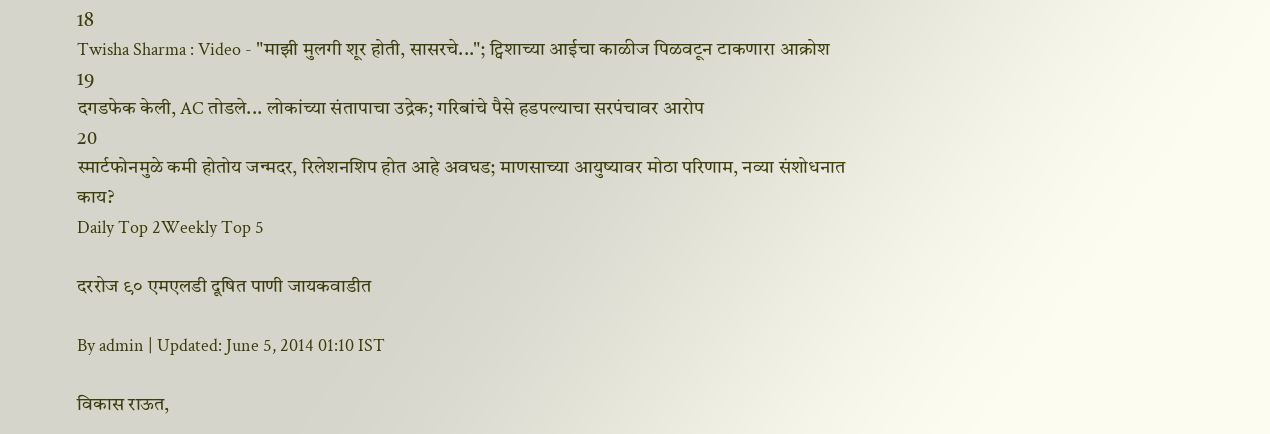18
Twisha Sharma : Video - "माझी मुलगी शूर होती, सासरचे..."; ट्विशाच्या आईचा काळीज पिळवटून टाकणारा आक्रोश
19
दगडफेक केली, AC तोडले... लोकांच्या संतापाचा उद्रेक; गरिबांचे पैसे हडपल्याचा सरपंचावर आरोप
20
स्मार्टफोनमुळे कमी होतोय जन्मदर, रिलेशनशिप होत आहे अवघड; माणसाच्या आयुष्यावर मोठा परिणाम, नव्या संशोधनात काय?
Daily Top 2Weekly Top 5

दररोज ९० एमएलडी दूषित पाणी जायकवाडीत

By admin | Updated: June 5, 2014 01:10 IST

विकास राऊत,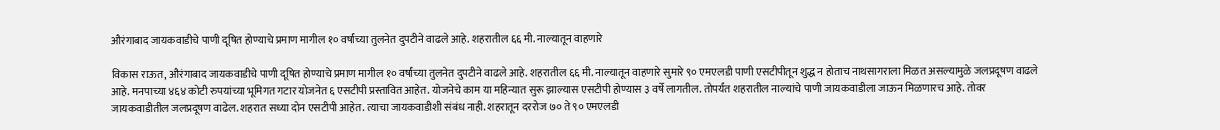औरंगाबाद जायकवाडीचे पाणी दूषित होण्याचे प्रमाण मागील १० वर्षांच्या तुलनेत दुपटीने वाढले आहे. शहरातील ६६ मी. नाल्यातून वाहणारे

विकास राऊत, औरंगाबाद जायकवाडीचे पाणी दूषित होण्याचे प्रमाण मागील १० वर्षांच्या तुलनेत दुपटीने वाढले आहे. शहरातील ६६ मी. नाल्यातून वाहणारे सुमारे ९० एमएलडी पाणी एसटीपीतून शुद्ध न होताच नाथसागराला मिळत असल्यामुळे जलप्रदूषण वाढले आहे. मनपाच्या ४६४ कोटी रुपयांच्या भूमिगत गटार योजनेत ६ एसटीपी प्रस्तावित आहेत. योजनेचे काम या महिन्यात सुरू झाल्यास एसटीपी होण्यास ३ वर्षे लागतील. तोपर्यंत शहरातील नाल्यांचे पाणी जायकवाडीला जाऊन मिळणारच आहे. तोवर जायकवाडीतील जलप्रदूषण वाढेल. शहरात सध्या दोन एसटीपी आहेत. त्याचा जायकवाडीशी संबंध नाही. शहरातून दररोज ७० ते ९० एमएलडी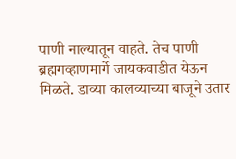पाणी नाल्यातून वाहते. तेच पाणी ब्रह्मगव्हाणमार्गे जायकवाडीत येऊन मिळते. डाव्या कालव्याच्या बाजूने उतार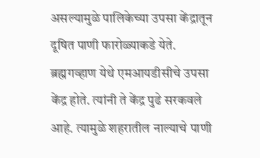असल्यामुळे पालिकेच्या उपसा केंद्रातून दूषित पाणी फारोळ्याकडे येते. ब्रह्मगव्हाण येथे एमआयडीसीचे उपसा केंद्र होते. त्यांनी ते केंद्र पुढे सरकवले आहे. त्यामुळे शहरातील नाल्याचे पाणी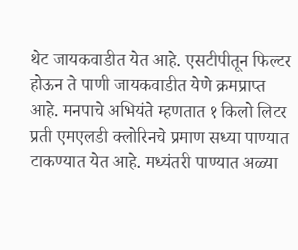थेट जायकवाडीत येत आहे. एसटीपीतून फिल्टर होऊन ते पाणी जायकवाडीत येणे क्रमप्राप्त आहे. मनपाचे अभियंते म्हणतात १ किलो लिटर प्रती एमएलडी क्लोरिनचे प्रमाण सध्या पाण्यात टाकण्यात येत आहे. मध्यंतरी पाण्यात अळ्या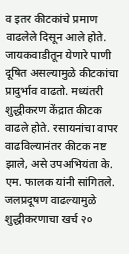व इतर कीटकांचे प्रमाण वाढलेले दिसून आले होते. जायकवाडीतून येणारे पाणी दूषित असल्यामुळे कीटकांचा प्रादुर्भाव वाढतो. मध्यंतरी शुद्धीकरण केंद्रात कीटक वाढले होते. रसायनांचा वापर वाढविल्यानंतर कीटक नष्ट झाले, असे उपअभियंता के. एम. फालक यांनी सांगितले. जलप्रदूषण वाढल्यामुळे शुद्धीकरणाचा खर्च २०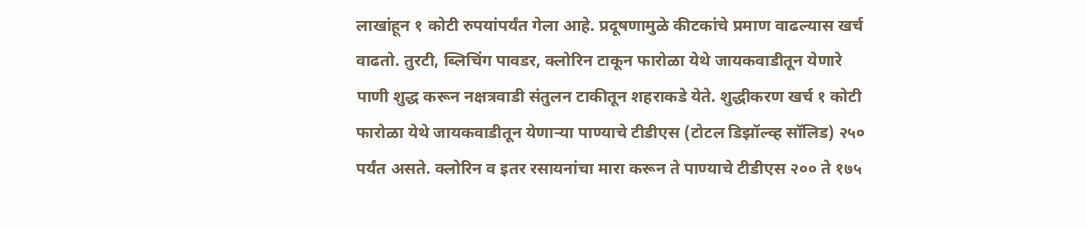लाखांहून १ कोटी रुपयांपर्यंत गेला आहे. प्रदूषणामुळे कीटकांचे प्रमाण वाढल्यास खर्च वाढतो. तुरटी, ब्लिचिंग पावडर, क्लोरिन टाकून फारोळा येथे जायकवाडीतून येणारे पाणी शुद्ध करून नक्षत्रवाडी संतुलन टाकीतून शहराकडे येते. शुद्धीकरण खर्च १ कोटी फारोळा येथे जायकवाडीतून येणार्‍या पाण्याचे टीडीएस (टोटल डिझॉल्व्ह सॉलिड) २५० पर्यंत असते. क्लोरिन व इतर रसायनांचा मारा करून ते पाण्याचे टीडीएस २०० ते १७५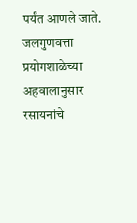पर्यंत आणले जाते. जलगुणवत्ता प्रयोगशाळेच्या अहवालानुसार रसायनांचे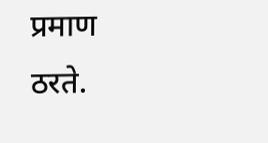प्रमाण ठरते.